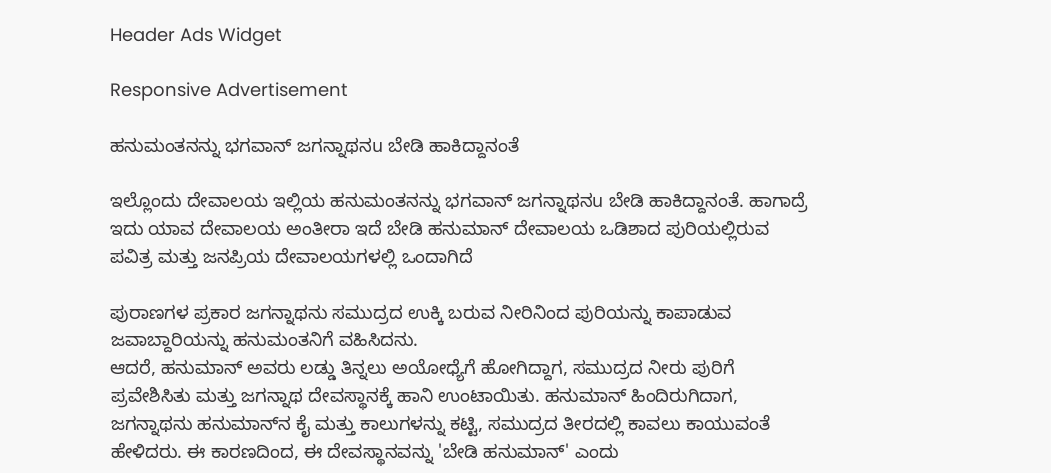Header Ads Widget

Responsive Advertisement

ಹನುಮಂತನನ್ನು ಭಗವಾನ್ ಜಗನ್ನಾಥನu ಬೇಡಿ ಹಾಕಿದ್ದಾನಂತೆ

ಇಲ್ಲೊಂದು ದೇವಾಲಯ ಇಲ್ಲಿಯ ಹನುಮಂತನನ್ನು ಭಗವಾನ್ ಜಗನ್ನಾಥನu ಬೇಡಿ ಹಾಕಿದ್ದಾನಂತೆ. ಹಾಗಾದ್ರೆ ಇದು ಯಾವ ದೇವಾಲಯ ಅಂತೀರಾ ಇದೆ ಬೇಡಿ ಹನುಮಾನ್ ದೇವಾಲಯ ಒಡಿಶಾದ ಪುರಿಯಲ್ಲಿರುವ ಪವಿತ್ರ ಮತ್ತು ಜನಪ್ರಿಯ ದೇವಾಲಯಗಳಲ್ಲಿ ಒಂದಾಗಿದೆ

ಪುರಾಣಗಳ ಪ್ರಕಾರ ಜಗನ್ನಾಥನು ಸಮುದ್ರದ ಉಕ್ಕಿ ಬರುವ ನೀರಿನಿಂದ ಪುರಿಯನ್ನು ಕಾಪಾಡುವ ಜವಾಬ್ದಾರಿಯನ್ನು ಹನುಮಂತನಿಗೆ ವಹಿಸಿದನು.
ಆದರೆ, ಹನುಮಾನ್ ಅವರು ಲಡ್ಡು ತಿನ್ನಲು ಅಯೋಧ್ಯೆಗೆ ಹೋಗಿದ್ದಾಗ, ಸಮುದ್ರದ ನೀರು ಪುರಿಗೆ ಪ್ರವೇಶಿಸಿತು ಮತ್ತು ಜಗನ್ನಾಥ ದೇವಸ್ಥಾನಕ್ಕೆ ಹಾನಿ ಉಂಟಾಯಿತು. ಹನುಮಾನ್ ಹಿಂದಿರುಗಿದಾಗ, ಜಗನ್ನಾಥನು ಹನುಮಾನ್‌ನ ಕೈ ಮತ್ತು ಕಾಲುಗಳನ್ನು ಕಟ್ಟಿ, ಸಮುದ್ರದ ತೀರದಲ್ಲಿ ಕಾವಲು ಕಾಯುವಂತೆ ಹೇಳಿದರು. ಈ ಕಾರಣದಿಂದ, ಈ ದೇವಸ್ಥಾನವನ್ನು 'ಬೇಡಿ ಹನುಮಾನ್' ಎಂದು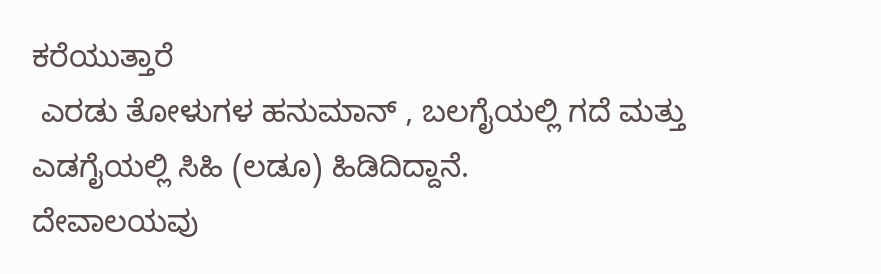ಕರೆಯುತ್ತಾರೆ
 ಎರಡು ತೋಳುಗಳ ಹನುಮಾನ್ , ಬಲಗೈಯಲ್ಲಿ ಗದೆ ಮತ್ತು ಎಡಗೈಯಲ್ಲಿ ಸಿಹಿ (ಲಡೂ) ಹಿಡಿದಿದ್ದಾನೆ.
ದೇವಾಲಯವು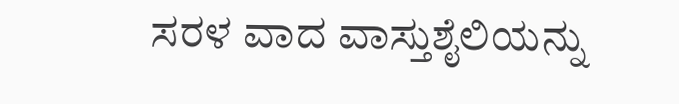ಸರಳ ವಾದ ವಾಸ್ತುಶೈಲಿಯನ್ನು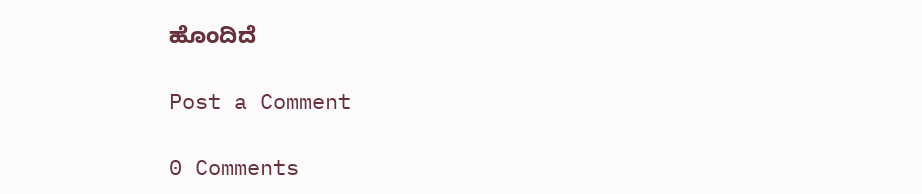ಹೊಂದಿದೆ

Post a Comment

0 Comments